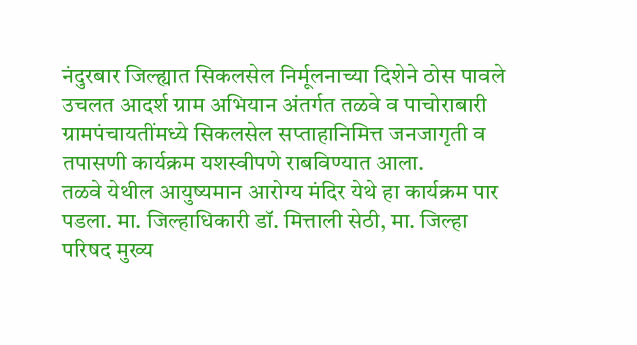नंदुरबार जिल्ह्यात सिकलसेल निर्मूलनाच्या दिशेने ठोस पावले उचलत आदर्श ग्राम अभियान अंतर्गत तळवे व पाचोराबारी ग्रामपंचायतींमध्ये सिकलसेल सप्ताहानिमित्त जनजागृती व तपासणी कार्यक्रम यशस्वीपणे राबविण्यात आला.
तळवे येथील आयुष्यमान आरोग्य मंदिर येथे हा कार्यक्रम पार पडला. मा. जिल्हाधिकारी डॉ. मित्ताली सेठी, मा. जिल्हा परिषद मुख्य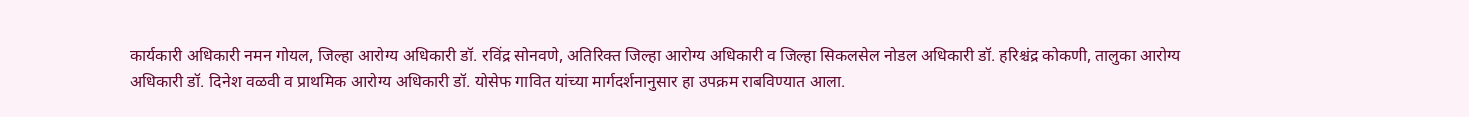कार्यकारी अधिकारी नमन गोयल, जिल्हा आरोग्य अधिकारी डॉ. रविंद्र सोनवणे, अतिरिक्त जिल्हा आरोग्य अधिकारी व जिल्हा सिकलसेल नोडल अधिकारी डॉ. हरिश्चंद्र कोकणी, तालुका आरोग्य अधिकारी डॉ. दिनेश वळवी व प्राथमिक आरोग्य अधिकारी डॉ. योसेफ गावित यांच्या मार्गदर्शनानुसार हा उपक्रम राबविण्यात आला.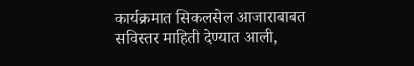कार्यक्रमात सिकलसेल आजाराबाबत सविस्तर माहिती देण्यात आली,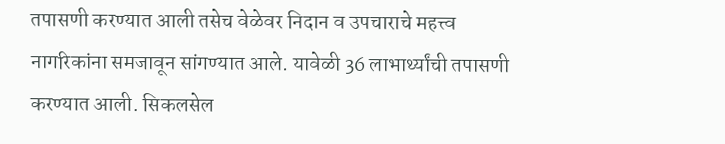तपासणी करण्यात आली तसेच वेळेवर निदान व उपचाराचे महत्त्व नागरिकांना समजावून सांगण्यात आले. यावेळी 36 लाभार्थ्यांची तपासणी करण्यात आली. सिकलसेल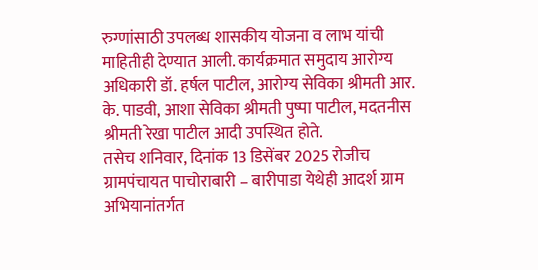रुग्णांसाठी उपलब्ध शासकीय योजना व लाभ यांची माहितीही देण्यात आली. कार्यक्रमात समुदाय आरोग्य अधिकारी डॉ. हर्षल पाटील, आरोग्य सेविका श्रीमती आर. के. पाडवी, आशा सेविका श्रीमती पुष्पा पाटील, मदतनीस श्रीमती रेखा पाटील आदी उपस्थित होते.
तसेच शनिवार, दिनांक 13 डिसेंबर 2025 रोजीच ग्रामपंचायत पाचोराबारी – बारीपाडा येथेही आदर्श ग्राम अभियानांतर्गत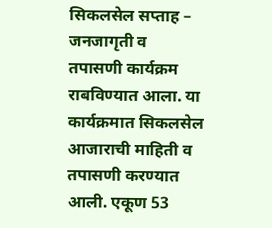सिकलसेल सप्ताह – जनजागृती व तपासणी कार्यक्रम राबविण्यात आला. या कार्यक्रमात सिकलसेल आजाराची माहिती व तपासणी करण्यात आली. एकूण 53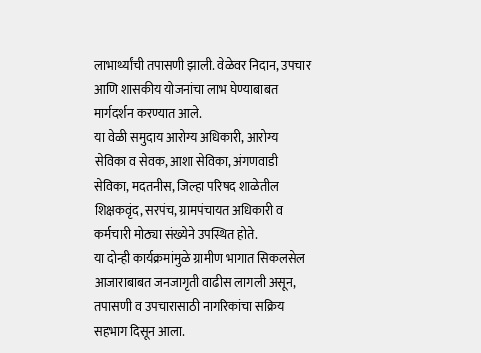लाभार्थ्यांची तपासणी झाली. वेळेवर निदान, उपचार आणि शासकीय योजनांचा लाभ घेण्याबाबत मार्गदर्शन करण्यात आले.
या वेळी समुदाय आरोग्य अधिकारी, आरोग्य सेविका व सेवक, आशा सेविका, अंगणवाडी सेविका, मदतनीस, जिल्हा परिषद शाळेतील शिक्षकवृंद, सरपंच, ग्रामपंचायत अधिकारी व कर्मचारी मोठ्या संख्येने उपस्थित होते.
या दोन्ही कार्यक्रमांमुळे ग्रामीण भागात सिकलसेल आजाराबाबत जनजागृती वाढीस लागली असून, तपासणी व उपचारासाठी नागरिकांचा सक्रिय सहभाग दिसून आला.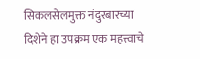सिकलसेलमुक्त नंदुरबारच्या दिशेने हा उपक्रम एक महत्त्वाचे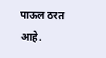पाऊल ठरत आहे.